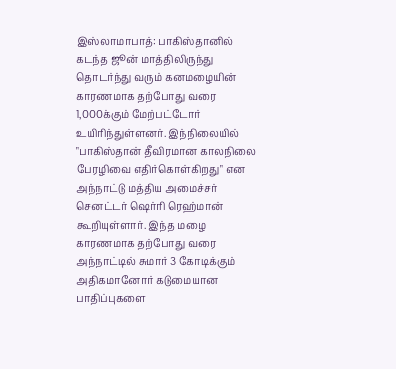இஸ்லாமாபாத்: பாகிஸ்தானில் கடந்த ஜூன் மாத்திலிருந்து தொடர்ந்து வரும் கனமழையின் காரணமாக தற்போது வரை 1,000க்கும் மேற்பட்டோர் உயிரிந்துள்ளனர். இந்நிலையில் "பாகிஸ்தான் தீவிரமான காலநிலை பேரழிவை எதிர்கொள்கிறது" என அந்நாட்டு மத்திய அமைச்சர் செனட்டர் ஷெர்ரி ரெஹ்மான் கூறியுள்ளார். இந்த மழை காரணமாக தற்போது வரை அந்நாட்டில் சுமார் 3 கோடிக்கும் அதிகமானோர் கடுமையான பாதிப்புகளை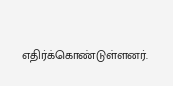எதிர்க்கொண்டுள்ளனர்.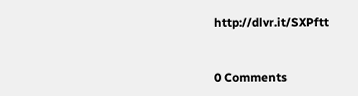http://dlvr.it/SXPftt


0 Comments